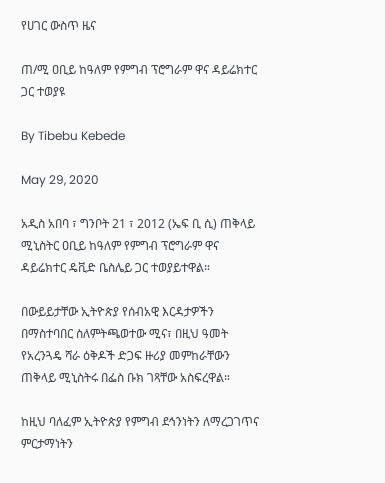የሀገር ውስጥ ዜና

ጠ/ሚ ዐቢይ ከዓለም የምግብ ፕሮግራም ዋና ዳይሬክተር ጋር ተወያዩ

By Tibebu Kebede

May 29, 2020

አዲስ አበባ ፣ ግንቦት 21 ፣ 2012 (ኤፍ ቢ ሲ) ጠቅላይ ሚኒስትር ዐቢይ ከዓለም የምግብ ፕሮግራም ዋና ዳይሬክተር ዴቪድ ቤስሌይ ጋር ተወያይተዋል።

በውይይታቸው ኢትዮጵያ የሰብአዊ እርዳታዎችን በማስተባበር ስለምትጫወተው ሚና፣ በዚህ ዓመት የአረንጓዴ ሻራ ዕቅዶች ድጋፍ ዙሪያ መምከራቸውን ጠቅላይ ሚኒስትሩ በፌስ ቡክ ገጻቸው አስፍረዋል።

ከዚህ ባለፈም ኢትዮጵያ የምግብ ደኅንነትን ለማረጋገጥና ምርታማነትን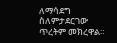ለማሳደግ ስለምታደርገው ጥረትም መክረዋል።